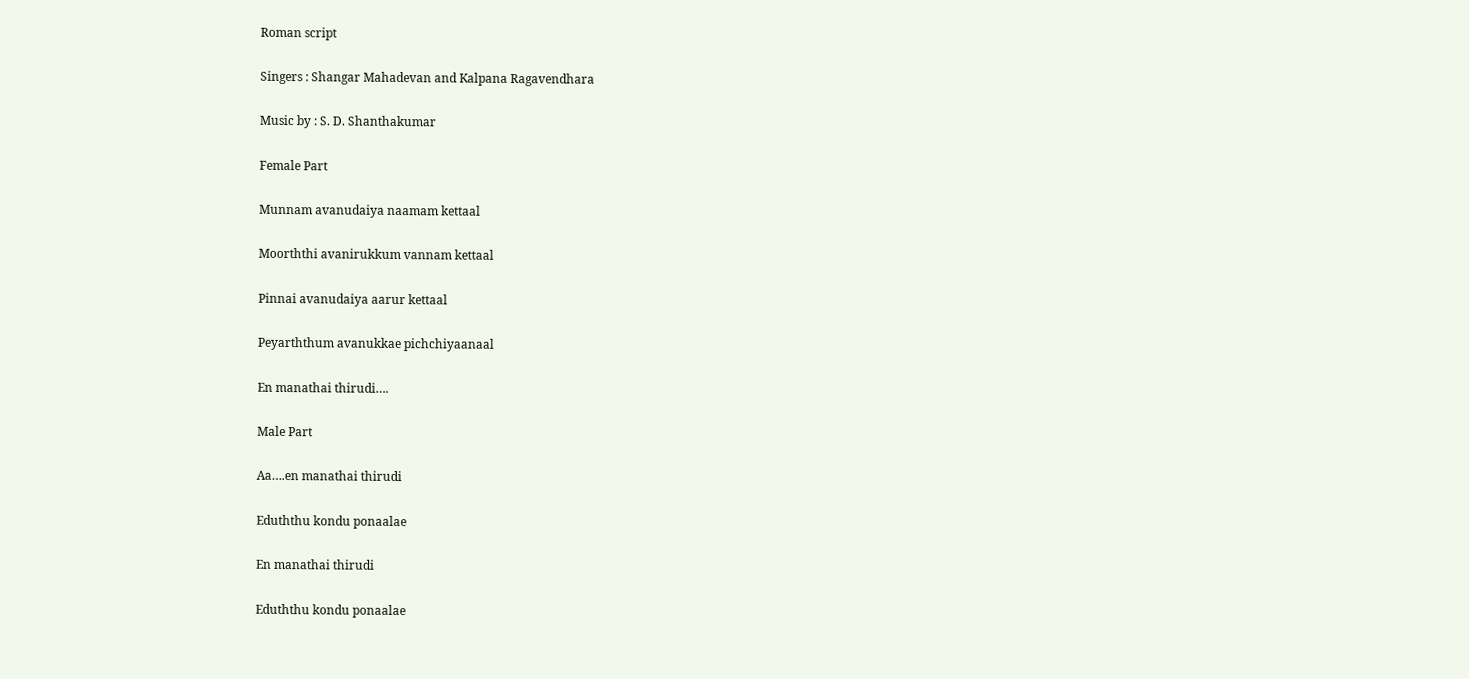Roman script

Singers : Shangar Mahadevan and Kalpana Ragavendhara

Music by : S. D. Shanthakumar

Female Part

Munnam avanudaiya naamam kettaal

Moorththi avanirukkum vannam kettaal

Pinnai avanudaiya aarur kettaal

Peyarththum avanukkae pichchiyaanaal

En manathai thirudi….

Male Part

Aa….en manathai thirudi

Eduththu kondu ponaalae

En manathai thirudi

Eduththu kondu ponaalae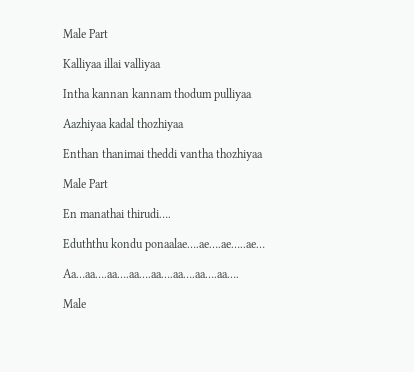Male Part

Kalliyaa illai valliyaa

Intha kannan kannam thodum pulliyaa

Aazhiyaa kadal thozhiyaa

Enthan thanimai theddi vantha thozhiyaa

Male Part

En manathai thirudi….

Eduththu kondu ponaalae….ae….ae…..ae…

Aa…aa….aa….aa….aa….aa….aa….aa….

Male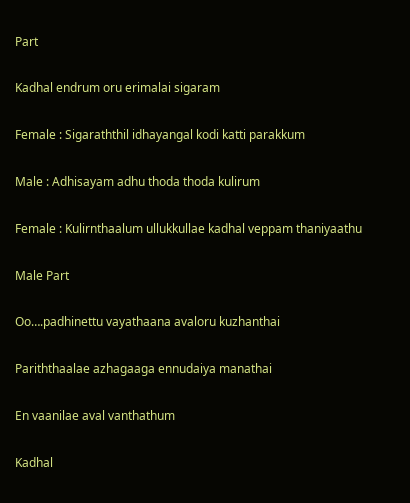Part

Kadhal endrum oru erimalai sigaram

Female : Sigaraththil idhayangal kodi katti parakkum

Male : Adhisayam adhu thoda thoda kulirum

Female : Kulirnthaalum ullukkullae kadhal veppam thaniyaathu

Male Part

Oo….padhinettu vayathaana avaloru kuzhanthai

Pariththaalae azhagaaga ennudaiya manathai

En vaanilae aval vanthathum

Kadhal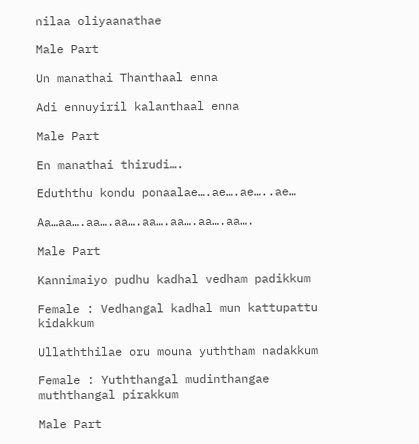nilaa oliyaanathae

Male Part

Un manathai Thanthaal enna

Adi ennuyiril kalanthaal enna

Male Part

En manathai thirudi….

Eduththu kondu ponaalae….ae….ae…..ae…

Aa…aa….aa….aa….aa….aa….aa….aa….

Male Part

Kannimaiyo pudhu kadhal vedham padikkum

Female : Vedhangal kadhal mun kattupattu kidakkum

Ullaththilae oru mouna yuththam nadakkum

Female : Yuththangal mudinthangae muththangal pirakkum

Male Part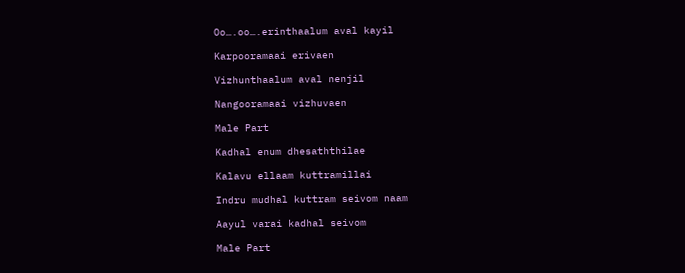Oo….oo….erinthaalum aval kayil

Karpooramaai erivaen

Vizhunthaalum aval nenjil

Nangooramaai vizhuvaen

Male Part

Kadhal enum dhesaththilae

Kalavu ellaam kuttramillai

Indru mudhal kuttram seivom naam

Aayul varai kadhal seivom

Male Part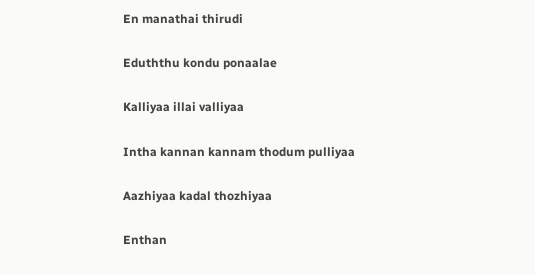En manathai thirudi

Eduththu kondu ponaalae

Kalliyaa illai valliyaa

Intha kannan kannam thodum pulliyaa

Aazhiyaa kadal thozhiyaa

Enthan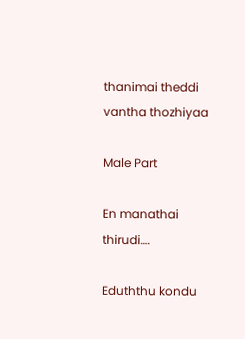thanimai theddi vantha thozhiyaa

Male Part

En manathai thirudi….

Eduththu kondu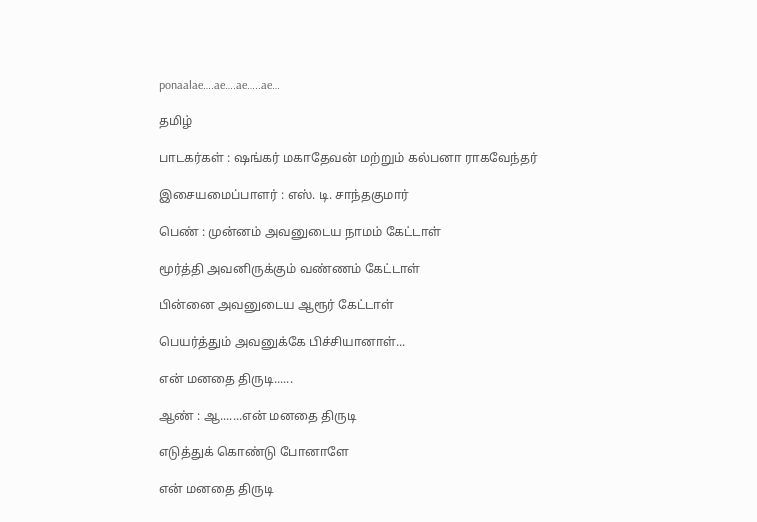ponaalae….ae….ae…..ae…

தமிழ்

பாடகர்கள் : ஷங்கர் மகாதேவன் மற்றும் கல்பனா ராகவேந்தர்

இசையமைப்பாளர் : எஸ். டி. சாந்தகுமார்

பெண் : முன்னம் அவனுடைய நாமம் கேட்டாள்

மூர்த்தி அவனிருக்கும் வண்ணம் கேட்டாள்

பின்னை அவனுடைய ஆரூர் கேட்டாள்

பெயர்த்தும் அவனுக்கே பிச்சியானாள்...

என் மனதை திருடி......

ஆண் : ஆ.......என் மனதை திருடி

எடுத்துக் கொண்டு போனாளே

என் மனதை திருடி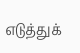எடுத்துக்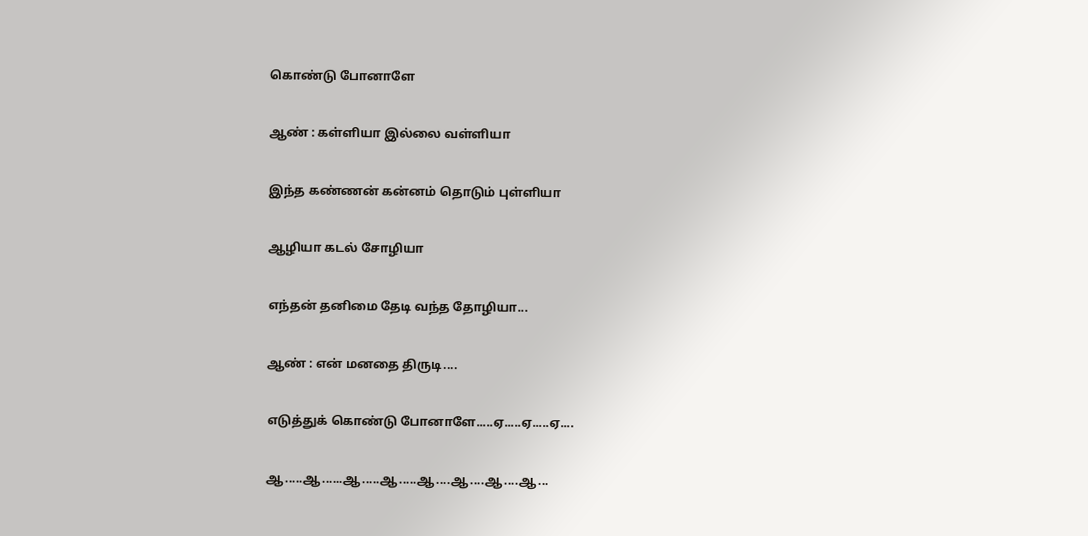கொண்டு போனாளே

ஆண் : கள்ளியா இல்லை வள்ளியா

இந்த கண்ணன் கன்னம் தொடும் புள்ளியா

ஆழியா கடல் சோழியா

எந்தன் தனிமை தேடி வந்த தோழியா...

ஆண் : என் மனதை திருடி....

எடுத்துக் கொண்டு போனாளே.....ஏ.....ஏ.....ஏ....

ஆ.....ஆ......ஆ.....ஆ.....ஆ....ஆ....ஆ....ஆ...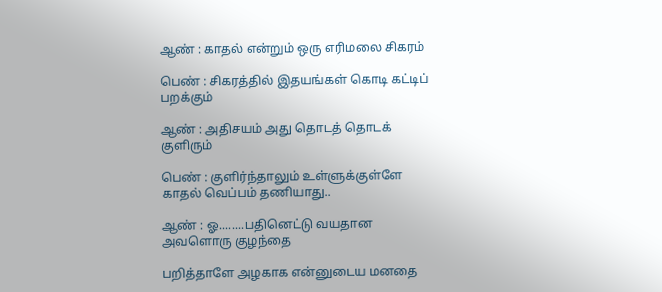ஆண் : காதல் என்றும் ஒரு எரிமலை சிகரம்

பெண் : சிகரத்தில் இதயங்கள் கொடி கட்டிப் பறக்கும்

ஆண் : அதிசயம் அது தொடத் தொடக் குளிரும்

பெண் : குளிர்ந்தாலும் உள்ளுக்குள்ளே காதல் வெப்பம் தணியாது..

ஆண் : ஓ........பதினெட்டு வயதான அவளொரு குழந்தை

பறித்தாளே அழகாக என்னுடைய மனதை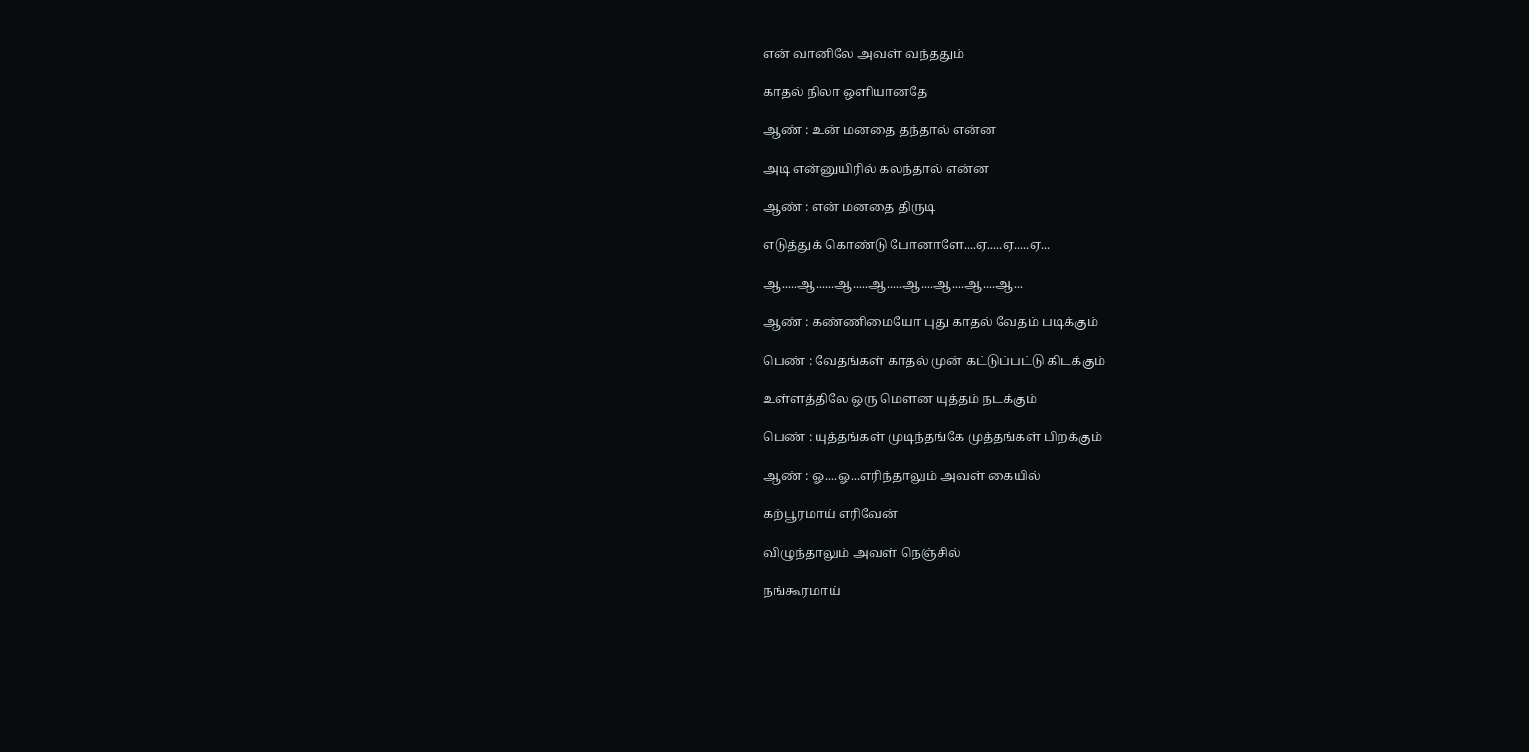என் வானிலே அவள் வந்ததும்

காதல் நிலா ஒளியானதே

ஆண் : உன் மனதை தந்தால் என்ன

அடி என்னுயிரில் கலந்தால் என்ன

ஆண் : என் மனதை திருடி

எடுத்துக் கொண்டு போனாளே....ஏ.....ஏ.....ஏ...

ஆ.....ஆ......ஆ.....ஆ.....ஆ....ஆ....ஆ....ஆ...

ஆண் : கண்ணிமையோ புது காதல் வேதம் படிக்கும்

பெண் : வேதங்கள் காதல் முன் கட்டுப்பட்டு கிடக்கும்

உள்ளத்திலே ஒரு மௌன யுத்தம் நடக்கும்

பெண் : யுத்தங்கள் முடிந்தங்கே முத்தங்கள் பிறக்கும்

ஆண் : ஓ....ஓ...எரிந்தாலும் அவள் கையில்

கற்பூரமாய் எரிவேன்

விழுந்தாலும் அவள் நெஞ்சில்

நங்கூரமாய்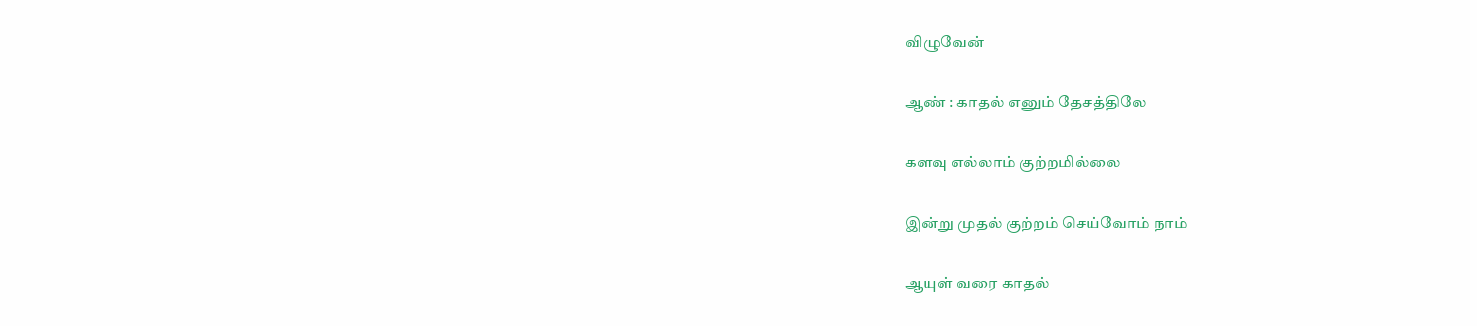விழுவேன்

ஆண் : காதல் எனும் தேசத்திலே

களவு எல்லாம் குற்றமில்லை

இன்று முதல் குற்றம் செய்வோம் நாம்

ஆயுள் வரை காதல்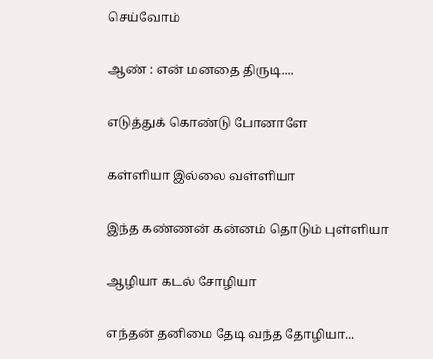செய்வோம்

ஆண் : என் மனதை திருடி....

எடுத்துக் கொண்டு போனாளே

கள்ளியா இல்லை வள்ளியா

இந்த கண்ணன் கன்னம் தொடும் புள்ளியா

ஆழியா கடல் சோழியா

எந்தன் தனிமை தேடி வந்த தோழியா...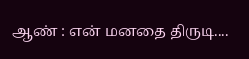ஆண் : என் மனதை திருடி....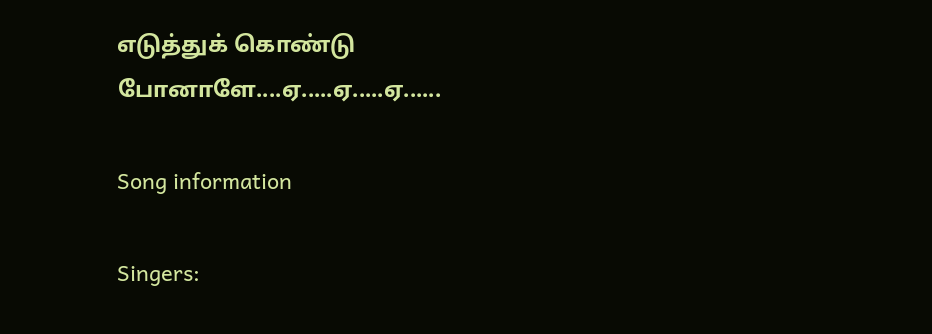எடுத்துக் கொண்டு போனாளே....ஏ.....ஏ.....ஏ......

Song information

Singers: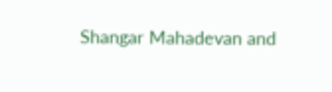Shangar Mahadevan and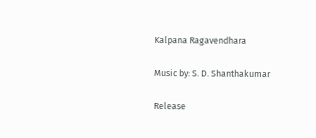Kalpana Ragavendhara

Music by: S. D. Shanthakumar

Release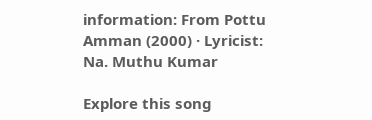information: From Pottu Amman (2000) · Lyricist: Na. Muthu Kumar

Explore this song